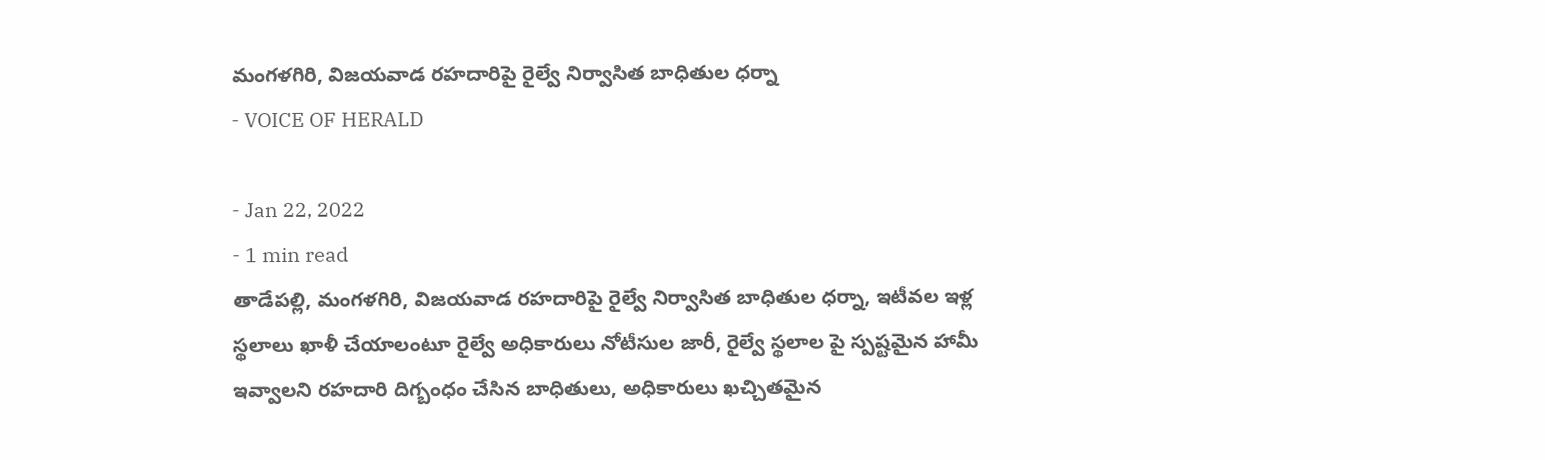మంగళగిరి, విజయవాడ రహదారిపై రైల్వే నిర్వాసిత బాధితుల ధర్నా
- VOICE OF HERALD

- Jan 22, 2022
- 1 min read
తాడేపల్లి, మంగళగిరి, విజయవాడ రహదారిపై రైల్వే నిర్వాసిత బాధితుల ధర్నా, ఇటీవల ఇళ్ల స్థలాలు ఖాళీ చేయాలంటూ రైల్వే అధికారులు నోటీసుల జారీ, రైల్వే స్థలాల పై స్పష్టమైన హామీ ఇవ్వాలని రహదారి దిగ్బంధం చేసిన బాధితులు, అధికారులు ఖచ్చితమైన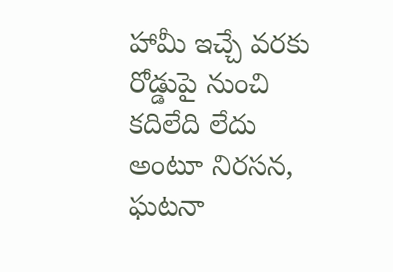హామీ ఇచ్చే వరకు రోడ్డుపై నుంచి కదిలేది లేదు అంటూ నిరసన, ఘటనా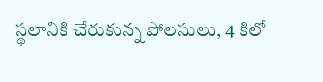స్థలానికి చేరుకున్న పోలసులు, 4 కిలో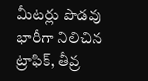మీటర్లు పొడవు భారీగా నిలిచిన ట్రాఫిక్, తీవ్ర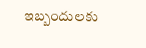ఇబ్బందులకు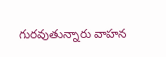గురవుతున్నారు వాహన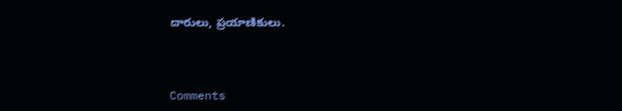దారులు, ప్రయాణికులు.



Comments